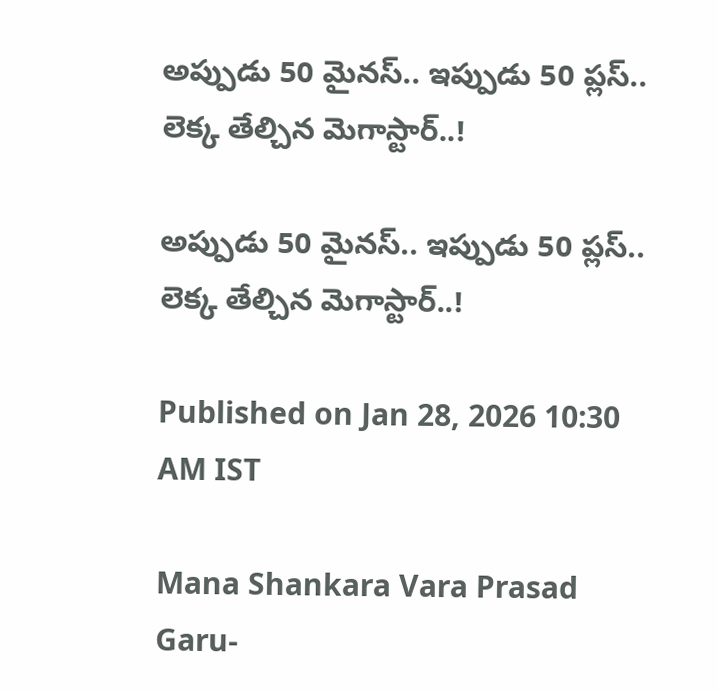అప్పుడు 50 మైనస్.. ఇప్పుడు 50 ప్లస్.. లెక్క తేల్చిన మెగాస్టార్..!

అప్పుడు 50 మైనస్.. ఇప్పుడు 50 ప్లస్.. లెక్క తేల్చిన మెగాస్టార్..!

Published on Jan 28, 2026 10:30 AM IST

Mana Shankara Vara Prasad Garu-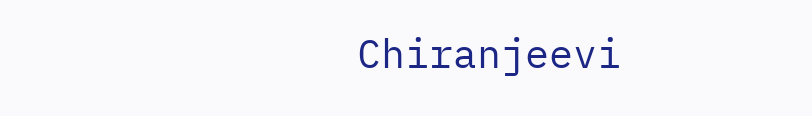Chiranjeevi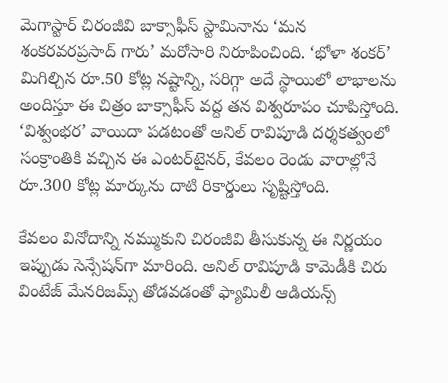మెగాస్టార్ చిరంజీవి బాక్సాఫీస్ స్టామినాను ‘మన శంకరవరప్రసాద్ గారు’ మరోసారి నిరూపించింది. ‘భోళా శంకర్’ మిగిల్చిన రూ.50 కోట్ల నష్టాన్ని, సరిగ్గా అదే స్థాయిలో లాభాలను అందిస్తూ ఈ చిత్రం బాక్సాఫీస్ వద్ద తన విశ్వరూపం చూపిస్తోంది. ‘విశ్వంభర’ వాయిదా పడటంతో అనిల్ రావిపూడి దర్శకత్వంలో సంక్రాంతికి వచ్చిన ఈ ఎంటర్‌టైనర్, కేవలం రెండు వారాల్లోనే రూ.300 కోట్ల మార్కును దాటి రికార్డులు సృష్టిస్తోంది.

కేవలం వినోదాన్ని నమ్ముకుని చిరంజీవి తీసుకున్న ఈ నిర్ణయం ఇప్పుడు సెన్సేషన్‌గా మారింది. అనిల్ రావిపూడి కామెడీకి చిరు వింటేజ్ మేనరిజమ్స్ తోడవడంతో ఫ్యామిలీ ఆడియన్స్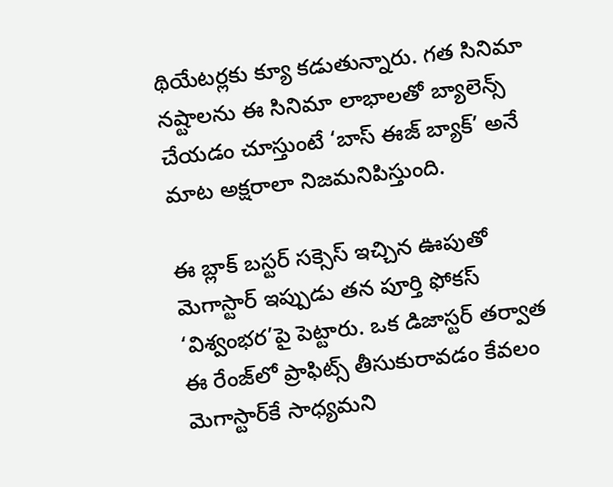థియేటర్లకు క్యూ కడుతున్నారు. గత సినిమా నష్టాలను ఈ సినిమా లాభాలతో బ్యాలెన్స్ చేయడం చూస్తుంటే ‘బాస్ ఈజ్ బ్యాక్’ అనే మాట అక్షరాలా నిజమనిపిస్తుంది.

ఈ బ్లాక్ బస్టర్ సక్సెస్ ఇచ్చిన ఊపుతో మెగాస్టార్ ఇప్పుడు తన పూర్తి ఫోకస్ ‘విశ్వంభర’పై పెట్టారు. ఒక డిజాస్టర్ తర్వాత ఈ రేంజ్‌లో ప్రాఫిట్స్ తీసుకురావడం కేవలం మెగాస్టార్‌కే సాధ్యమని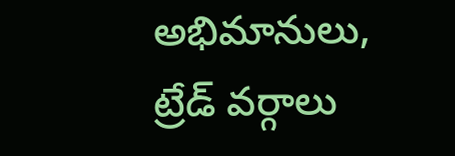అభిమానులు, ట్రేడ్ వర్గాలు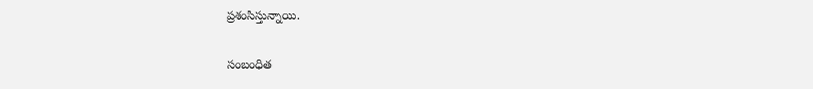ప్రశంసిస్తున్నాయి.

సంబంధిత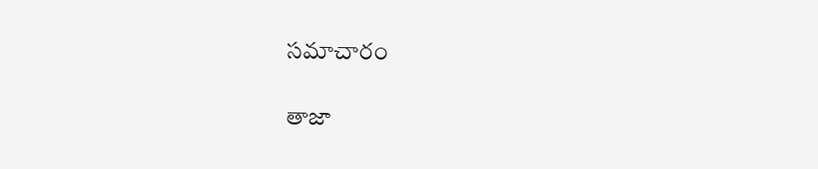సమాచారం

తాజా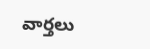వార్తలు